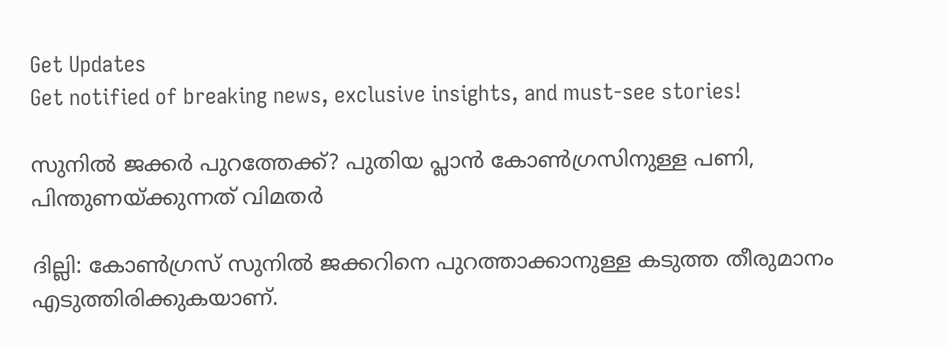Get Updates
Get notified of breaking news, exclusive insights, and must-see stories!

സുനില്‍ ജക്കര്‍ പുറത്തേക്ക്? പുതിയ പ്ലാന്‍ കോണ്‍ഗ്രസിനുള്ള പണി, പിന്തുണയ്ക്കുന്നത് വിമതര്‍

ദില്ലി: കോണ്‍ഗ്രസ് സുനില്‍ ജക്കറിനെ പുറത്താക്കാനുള്ള കടുത്ത തീരുമാനം എടുത്തിരിക്കുകയാണ്.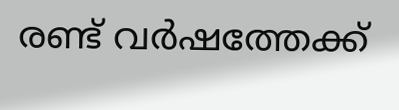രണ്ട് വര്‍ഷത്തേക്ക്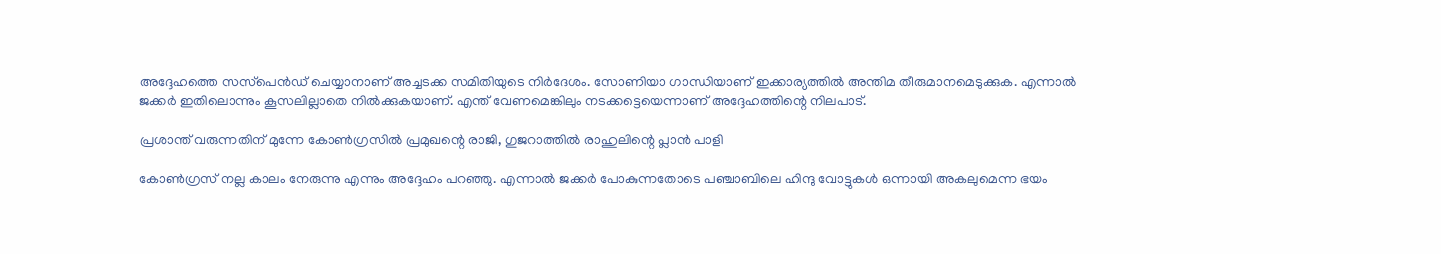അദ്ദേഹത്തെ സസ്‌പെന്‍ഡ് ചെയ്യാനാണ് അച്ചടക്ക സമിതിയുടെ നിര്‍ദേശം. സോണിയാ ഗാന്ധിയാണ് ഇക്കാര്യത്തില്‍ അന്തിമ തീരുമാനമെടുക്കുക. എന്നാല്‍ ജക്കര്‍ ഇതിലൊന്നും കൂസലില്ലാതെ നില്‍ക്കുകയാണ്. എന്ത് വേണമെങ്കിലും നടക്കട്ടെയെന്നാണ് അദ്ദേഹത്തിന്റെ നിലപാട്.

പ്രശാന്ത് വരുന്നതിന് മുന്നേ കോണ്‍ഗ്രസില്‍ പ്രമുഖന്റെ രാജി, ഗുജറാത്തില്‍ രാഹുലിന്റെ പ്ലാന്‍ പാളി

കോണ്‍ഗ്രസ് നല്ല കാലം നേരുന്നു എന്നും അദ്ദേഹം പറഞ്ഞു. എന്നാല്‍ ജക്കര്‍ പോകുന്നതോടെ പഞ്ചാബിലെ ഹിന്ദു വോട്ടുകള്‍ ഒന്നായി അകലുമെന്ന ഭയം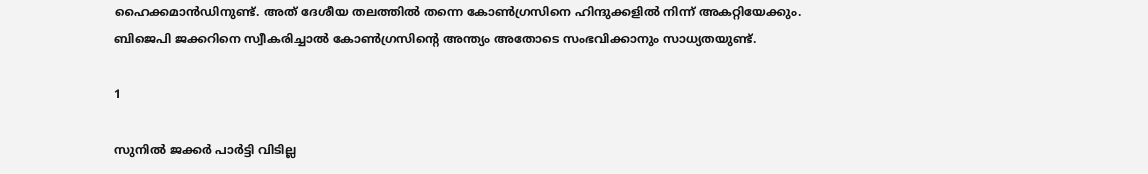ഹൈക്കമാന്‍ഡിനുണ്ട്. അത് ദേശീയ തലത്തില്‍ തന്നെ കോണ്‍ഗ്രസിനെ ഹിന്ദുക്കളില്‍ നിന്ന് അകറ്റിയേക്കും. ബിജെപി ജക്കറിനെ സ്വീകരിച്ചാല്‍ കോണ്‍ഗ്രസിന്റെ അന്ത്യം അതോടെ സംഭവിക്കാനും സാധ്യതയുണ്ട്.

1

സുനില്‍ ജക്കര്‍ പാര്‍ട്ടി വിടില്ല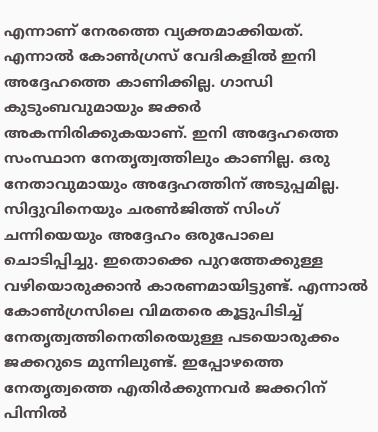എന്നാണ് നേരത്തെ വ്യക്തമാക്കിയത്. എന്നാല്‍ കോണ്‍ഗ്രസ് വേദികളില്‍ ഇനി അദ്ദേഹത്തെ കാണിക്കില്ല. ഗാന്ധി കുടുംബവുമായും ജക്കര്‍ അകന്നിരിക്കുകയാണ്. ഇനി അദ്ദേഹത്തെ സംസ്ഥാന നേതൃത്വത്തിലും കാണില്ല. ഒരു നേതാവുമായും അദ്ദേഹത്തിന് അടുപ്പമില്ല. സിദ്ദുവിനെയും ചരണ്‍ജിത്ത് സിംഗ് ചന്നിയെയും അദ്ദേഹം ഒരുപോലെ ചൊടിപ്പിച്ചു. ഇതൊക്കെ പുറത്തേക്കുള്ള വഴിയൊരുക്കാന്‍ കാരണമായിട്ടുണ്ട്. എന്നാല്‍ കോണ്‍ഗ്രസിലെ വിമതരെ കൂട്ടുപിടിച്ച് നേതൃത്വത്തിനെതിരെയുള്ള പടയൊരുക്കം ജക്കറുടെ മുന്നിലുണ്ട്. ഇപ്പോഴത്തെ നേതൃത്വത്തെ എതിര്‍ക്കുന്നവര്‍ ജക്കറിന് പിന്നില്‍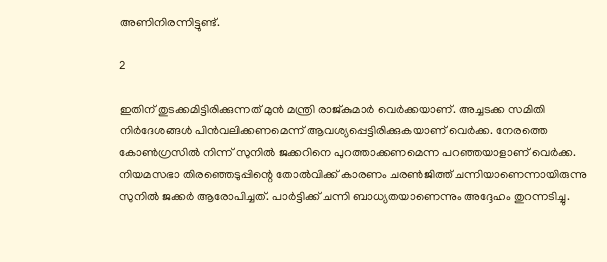അണിനിരന്നിട്ടുണ്ട്.

2

ഇതിന് തുടക്കമിട്ടിരിക്കുന്നത് മുന്‍ മന്ത്രി രാജ്കുമാര്‍ വെര്‍ക്കയാണ്. അച്ചടക്ക സമിതി നിര്‍ദേശങ്ങള്‍ പിന്‍വലിക്കണമെന്ന് ആവശ്യപ്പെട്ടിരിക്കുകയാണ് വെര്‍ക്ക. നേരത്തെ കോണ്‍ഗ്രസില്‍ നിന്ന് സുനില്‍ ജക്കറിനെ പുറത്താക്കണമെന്ന പറഞ്ഞയാളാണ് വെര്‍ക്ക. നിയമസഭാ തിരഞ്ഞെടുപ്പിന്റെ തോല്‍വിക്ക് കാരണം ചരണ്‍ജിത്ത് ചന്നിയാണെന്നായിരുന്നു സുനില്‍ ജക്കര്‍ ആരോപിച്ചത്. പാര്‍ട്ടിക്ക് ചന്നി ബാധ്യതയാണെന്നും അദ്ദേഹം തുറന്നടിച്ചു.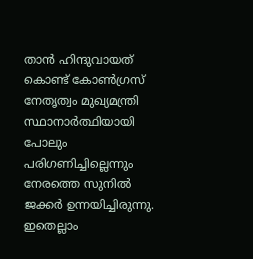താന്‍ ഹിന്ദുവായത് കൊണ്ട് കോണ്‍ഗ്രസ് നേതൃത്വം മുഖ്യമന്ത്രി സ്ഥാനാര്‍ത്ഥിയായി പോലും പരിഗണിച്ചില്ലെന്നും നേരത്തെ സുനില്‍ ജക്കര്‍ ഉന്നയിച്ചിരുന്നു. ഇതെല്ലാം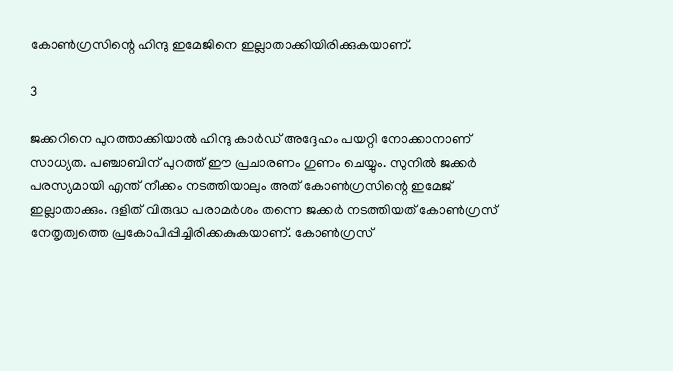കോണ്‍ഗ്രസിന്റെ ഹിന്ദു ഇമേജിനെ ഇല്ലാതാക്കിയിരിക്കുകയാണ്.

3

ജക്കറിനെ പുറത്താക്കിയാല്‍ ഹിന്ദു കാര്‍ഡ് അദ്ദേഹം പയറ്റി നോക്കാനാണ് സാധ്യത. പഞ്ചാബിന് പുറത്ത് ഈ പ്രചാരണം ഗുണം ചെയ്യും. സുനില്‍ ജക്കര്‍ പരസ്യമായി എന്ത് നീക്കം നടത്തിയാലും അത് കോണ്‍ഗ്രസിന്റെ ഇമേജ് ഇല്ലാതാക്കും. ദളിത് വിരുദ്ധ പരാമര്‍ശം തന്നെ ജക്കര്‍ നടത്തിയത് കോണ്‍ഗ്രസ് നേതൃത്വത്തെ പ്രകോപിപ്പിച്ചിരിക്കകുകയാണ്. കോണ്‍ഗ്രസ്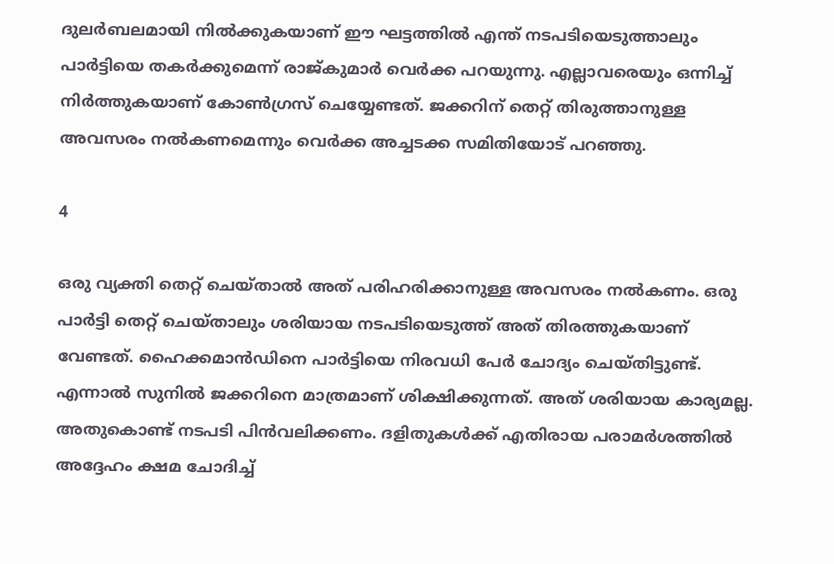ദുലര്‍ബലമായി നില്‍ക്കുകയാണ് ഈ ഘട്ടത്തില്‍ എന്ത് നടപടിയെടുത്താലും പാര്‍ട്ടിയെ തകര്‍ക്കുമെന്ന് രാജ്കുമാര്‍ വെര്‍ക്ക പറയുന്നു. എല്ലാവരെയും ഒന്നിച്ച് നിര്‍ത്തുകയാണ് കോണ്‍ഗ്രസ് ചെയ്യേണ്ടത്. ജക്കറിന് തെറ്റ് തിരുത്താനുള്ള അവസരം നല്‍കണമെന്നും വെര്‍ക്ക അച്ചടക്ക സമിതിയോട് പറഞ്ഞു.

4

ഒരു വ്യക്തി തെറ്റ് ചെയ്താല്‍ അത് പരിഹരിക്കാനുള്ള അവസരം നല്‍കണം. ഒരു പാര്‍ട്ടി തെറ്റ് ചെയ്താലും ശരിയായ നടപടിയെടുത്ത് അത് തിരത്തുകയാണ് വേണ്ടത്. ഹൈക്കമാന്‍ഡിനെ പാര്‍ട്ടിയെ നിരവധി പേര്‍ ചോദ്യം ചെയ്തിട്ടുണ്ട്. എന്നാല്‍ സുനില്‍ ജക്കറിനെ മാത്രമാണ് ശിക്ഷിക്കുന്നത്. അത് ശരിയായ കാര്യമല്ല. അതുകൊണ്ട് നടപടി പിന്‍വലിക്കണം. ദളിതുകള്‍ക്ക് എതിരായ പരാമര്‍ശത്തില്‍ അദ്ദേഹം ക്ഷമ ചോദിച്ച്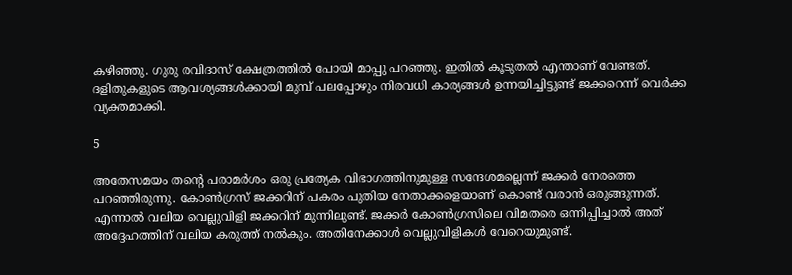കഴിഞ്ഞു. ഗുരു രവിദാസ് ക്ഷേത്രത്തില്‍ പോയി മാപ്പു പറഞ്ഞു. ഇതില്‍ കൂടുതല്‍ എന്താണ് വേണ്ടത്. ദളിതുകളുടെ ആവശ്യങ്ങള്‍ക്കായി മുമ്പ് പലപ്പോഴും നിരവധി കാര്യങ്ങള്‍ ഉന്നയിച്ചിട്ടുണ്ട് ജക്കറെന്ന് വെര്‍ക്ക വ്യക്തമാക്കി.

5

അതേസമയം തന്റെ പരാമര്‍ശം ഒരു പ്രത്യേക വിഭാഗത്തിനുമുള്ള സന്ദേശമല്ലെന്ന് ജക്കര്‍ നേരത്തെ പറഞ്ഞിരുന്നു. കോണ്‍ഗ്രസ് ജക്കറിന് പകരം പുതിയ നേതാക്കളെയാണ് കൊണ്ട് വരാന്‍ ഒരുങ്ങുന്നത്. എന്നാല്‍ വലിയ വെല്ലുവിളി ജക്കറിന് മുന്നിലുണ്ട്. ജക്കര്‍ കോണ്‍ഗ്രസിലെ വിമതരെ ഒന്നിപ്പിച്ചാല്‍ അത് അദ്ദേഹത്തിന് വലിയ കരുത്ത് നല്‍കും. അതിനേക്കാള്‍ വെല്ലുവിളികള്‍ വേറെയുമുണ്ട്.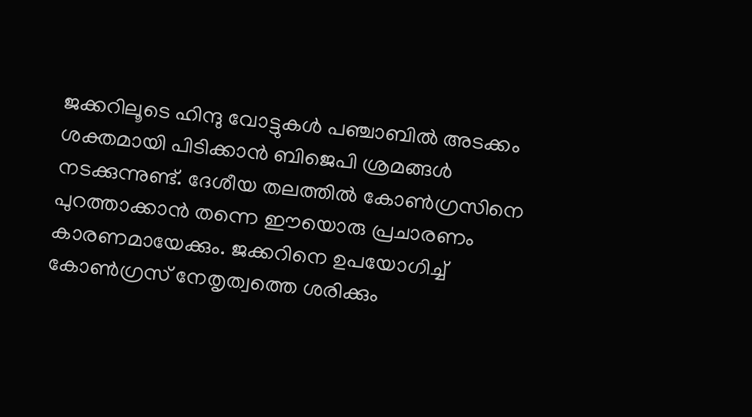ജക്കറിലൂടെ ഹിന്ദു വോട്ടുകള്‍ പഞ്ചാബില്‍ അടക്കം ശക്തമായി പിടിക്കാന്‍ ബിജെപി ശ്രമങ്ങള്‍ നടക്കുന്നുണ്ട്. ദേശീയ തലത്തില്‍ കോണ്‍ഗ്രസിനെ പുറത്താക്കാന്‍ തന്നെ ഈയൊരു പ്രചാരണം കാരണമായേക്കും. ജക്കറിനെ ഉപയോഗിച്ച് കോണ്‍ഗ്രസ് നേതൃത്വത്തെ ശരിക്കും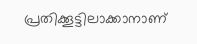പ്രതിക്കൂട്ടിലാക്കാനാണ്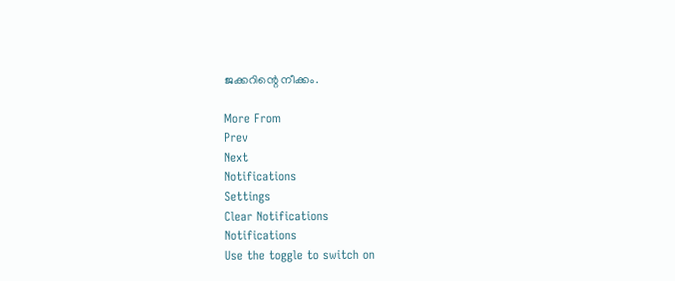ജക്കറിന്റെ നീക്കം.

More From
Prev
Next
Notifications
Settings
Clear Notifications
Notifications
Use the toggle to switch on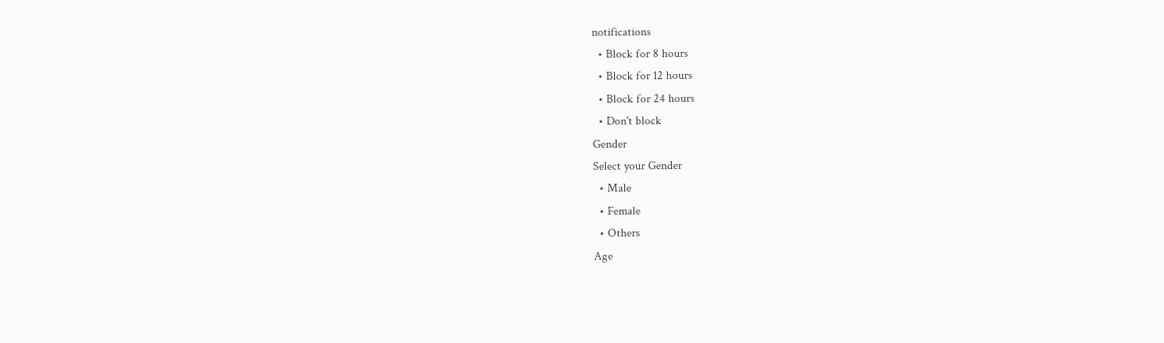notifications
  • Block for 8 hours
  • Block for 12 hours
  • Block for 24 hours
  • Don't block
Gender
Select your Gender
  • Male
  • Female
  • Others
Age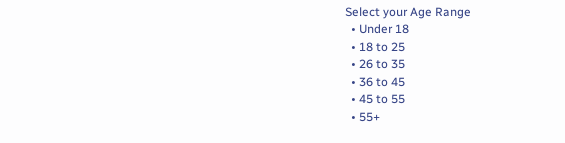Select your Age Range
  • Under 18
  • 18 to 25
  • 26 to 35
  • 36 to 45
  • 45 to 55
  • 55+